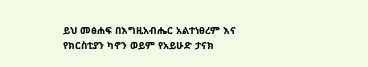ይህ መፅሐፍ በእግዚአብሔር አልተነፀረም እና የክርስቲያን ካኖን ወይም የአይሁድ ታናክ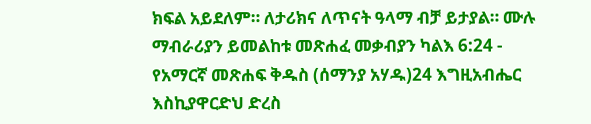ክፍል አይደለም። ለታሪክና ለጥናት ዓላማ ብቻ ይታያል። ሙሉ ማብራሪያን ይመልከቱ መጽሐፈ መቃብያን ካልእ 6:24 - የአማርኛ መጽሐፍ ቅዱስ (ሰማንያ አሃዱ)24 እግዚአብሔር እስኪያዋርድህ ድረስ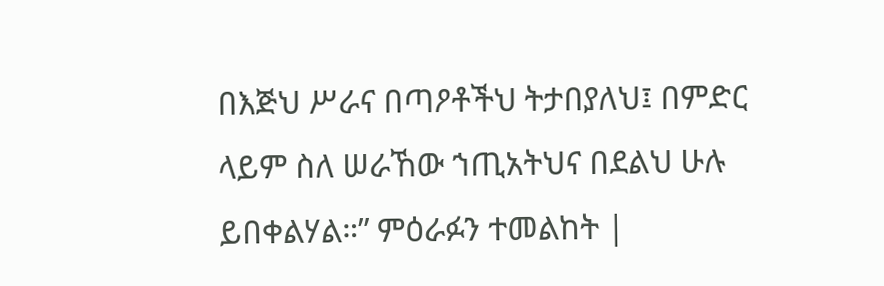በእጅህ ሥራና በጣዖቶችህ ትታበያለህ፤ በምድር ላይም ስለ ሠራኸው ኀጢአትህና በደልህ ሁሉ ይበቀልሃል።” ምዕራፉን ተመልከት |